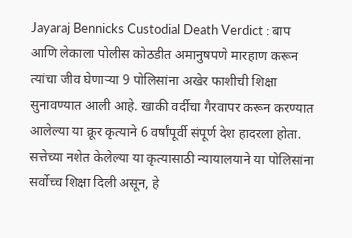Jayaraj Bennicks Custodial Death Verdict : बाप आणि लेकाला पोलीस कोठडीत अमानुषपणे मारहाण करून त्यांचा जीव घेणाऱ्या 9 पोलिसांना अखेर फाशीची शिक्षा सुनावण्यात आली आहे. खाकी वर्दीचा गैरवापर करून करण्यात आलेल्या या क्रूर कृत्याने 6 वर्षांपूर्वी संपूर्ण देश हादरला होता. सत्तेच्या नशेत केलेल्या या कृत्यासाठी न्यायालयाने या पोलिसांना सर्वोच्च शिक्षा दिली असून, हे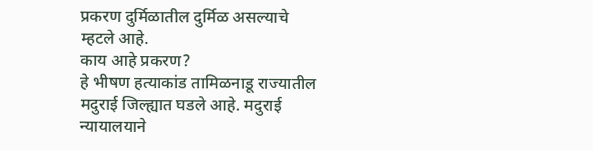प्रकरण दुर्मिळातील दुर्मिळ असल्याचे म्हटले आहे.
काय आहे प्रकरण?
हे भीषण हत्याकांड तामिळनाडू राज्यातील मदुराई जिल्ह्यात घडले आहे. मदुराई न्यायालयाने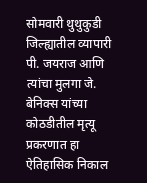सोमवारी थुथुकुडी जिल्ह्यातील व्यापारी पी. जयराज आणि त्यांचा मुलगा जे. बेनिक्स यांच्या कोठडीतील मृत्यू प्रकरणात हा ऐतिहासिक निकाल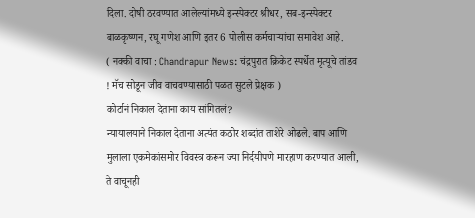दिला. दोषी ठरवण्यात आलेल्यांमध्ये इन्स्पेक्टर श्रीधर, सब-इन्स्पेक्टर बाळकृष्णन, रघू गणेश आणि इतर 6 पोलीस कर्मचाऱ्यांचा समावेश आहे.
( नक्की वाचा : Chandrapur News: चंद्रपुरात क्रिकेट स्पर्धेत मृत्यूचे तांडव ! मॅच सोडून जीव वाचवण्यासाठी पळत सुटले प्रेक्षक )
कोर्टानं निकाल देताना काय सांगितलं?
न्यायालयाने निकाल देताना अत्यंत कठोर शब्दांत ताशेरे ओढले. बाप आणि मुलाला एकमेकांसमोर विवस्त्र करून ज्या निर्दयीपणे मारहाण करण्यात आली, ते वाचूनही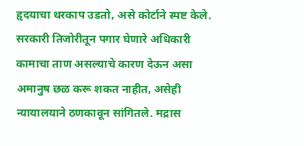हृदयाचा थरकाप उडतो, असे कोर्टाने स्पष्ट केले.
सरकारी तिजोरीतून पगार घेणारे अधिकारी कामाचा ताण असल्याचे कारण देऊन असा अमानुष छळ करू शकत नाहीत, असेही न्यायालयाने ठणकावून सांगितले. मद्रास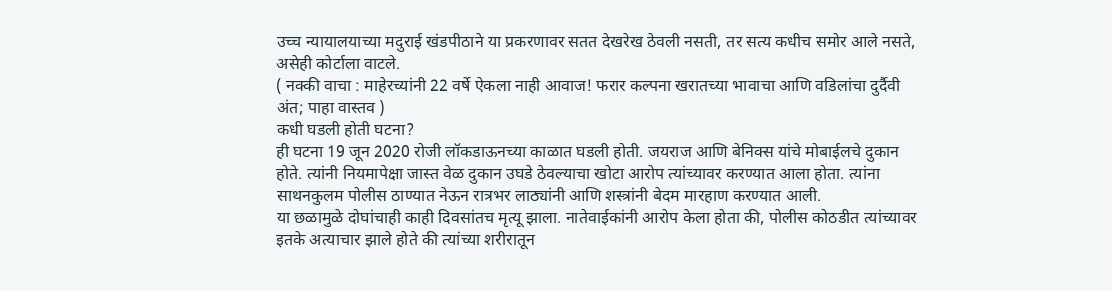उच्च न्यायालयाच्या मदुराई खंडपीठाने या प्रकरणावर सतत देखरेख ठेवली नसती, तर सत्य कधीच समोर आले नसते, असेही कोर्टाला वाटले.
( नक्की वाचा : माहेरच्यांनी 22 वर्षे ऐकला नाही आवाज! फरार कल्पना खरातच्या भावाचा आणि वडिलांचा दुर्दैवी अंत; पाहा वास्तव )
कधी घडली होती घटना?
ही घटना 19 जून 2020 रोजी लॉकडाऊनच्या काळात घडली होती. जयराज आणि बेनिक्स यांचे मोबाईलचे दुकान होते. त्यांनी नियमापेक्षा जास्त वेळ दुकान उघडे ठेवल्याचा खोटा आरोप त्यांच्यावर करण्यात आला होता. त्यांना साथनकुलम पोलीस ठाण्यात नेऊन रात्रभर लाठ्यांनी आणि शस्त्रांनी बेदम मारहाण करण्यात आली.
या छळामुळे दोघांचाही काही दिवसांतच मृत्यू झाला. नातेवाईकांनी आरोप केला होता की, पोलीस कोठडीत त्यांच्यावर इतके अत्याचार झाले होते की त्यांच्या शरीरातून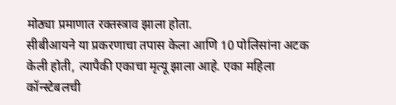मोठ्या प्रमाणात रक्तस्त्राव झाला होता.
सीबीआयने या प्रकरणाचा तपास केला आणि 10 पोलिसांना अटक केली होती, त्यापैकी एकाचा मृत्यू झाला आहे. एका महिला कॉन्स्टेबलची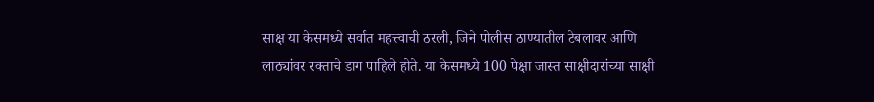साक्ष या केसमध्ये सर्वात महत्त्वाची ठरली, जिने पोलीस ठाण्यातील टेबलावर आणि लाठ्यांवर रक्ताचे डाग पाहिले होते. या केसमध्ये 100 पेक्षा जास्त साक्षीदारांच्या साक्षी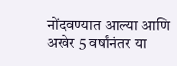नोंदवण्यात आल्या आणि अखेर 5 वर्षांनंतर या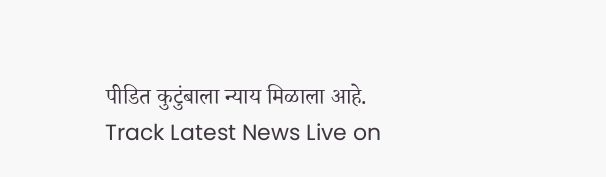पीडित कुटुंबाला न्याय मिळाला आहे.
Track Latest News Live on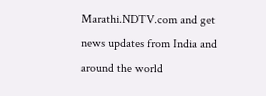Marathi.NDTV.com and get news updates from India and around the world